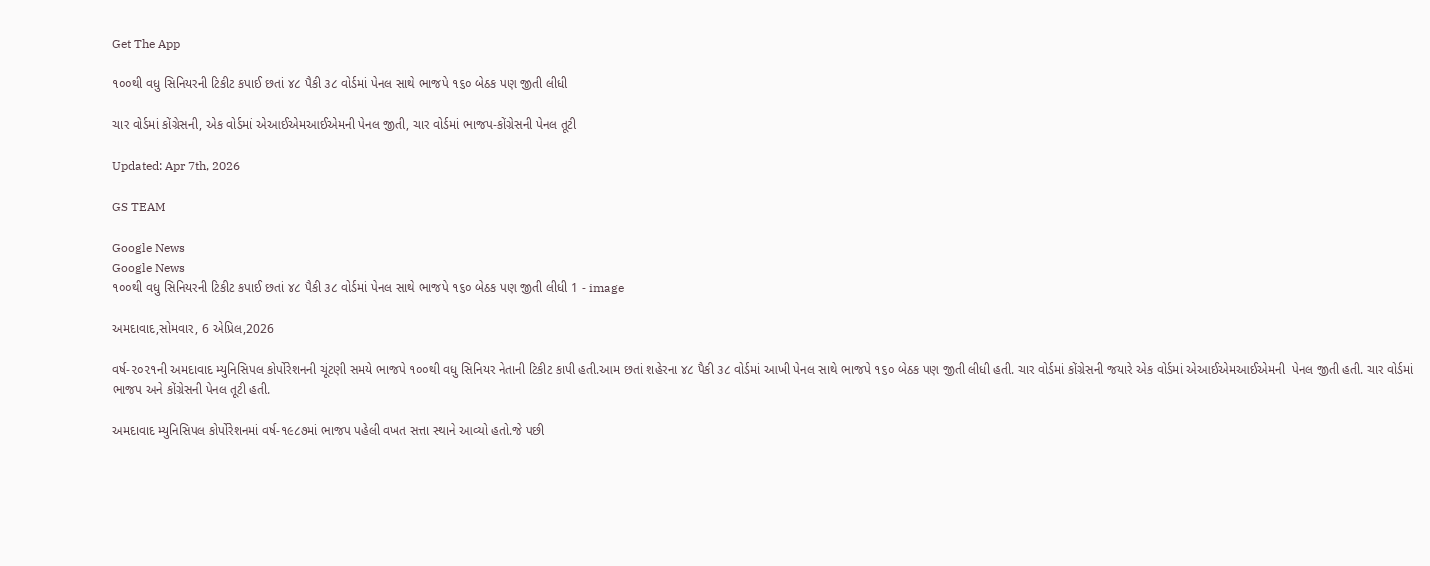Get The App

૧૦૦થી વધુ સિનિયરની ટિકીટ કપાઈ છતાં ૪૮ પૈકી ૩૮ વોર્ડમાં પેનલ સાથે ભાજપે ૧૬૦ બેઠક પણ જીતી લીધી

ચાર વોર્ડમાં કોંગ્રેસની, એક વોર્ડમાં એઆઈએમઆઈએમની પેનલ જીતી, ચાર વોર્ડમાં ભાજપ-કોંગ્રેસની પેનલ તૂટી

Updated: Apr 7th, 2026

GS TEAM

Google News
Google News
૧૦૦થી વધુ સિનિયરની ટિકીટ કપાઈ છતાં ૪૮ પૈકી ૩૮ વોર્ડમાં પેનલ સાથે ભાજપે ૧૬૦ બેઠક પણ જીતી લીધી 1 - image

અમદાવાદ,સોમવાર, 6 એપ્રિલ,2026

વર્ષ-૨૦૨૧ની અમદાવાદ મ્યુનિસિપલ કોર્પોરેશનની ચૂંટણી સમયે ભાજપે ૧૦૦થી વધુ સિનિયર નેતાની ટિકીટ કાપી હતી.આમ છતાં શહેરના ૪૮ પૈકી ૩૮ વોર્ડમાં આખી પેનલ સાથે ભાજપે ૧૬૦ બેઠક પણ જીતી લીધી હતી. ચાર વોર્ડમાં કોંગ્રેસની જયારે એક વોર્ડમાં એઆઈએમઆઈએમની  પેનલ જીતી હતી. ચાર વોર્ડમાં ભાજપ અને કોંગ્રેસની પેનલ તૂટી હતી.

અમદાવાદ મ્યુનિસિપલ કોર્પોરેશનમાં વર્ષ-૧૯૮૭માં ભાજપ પહેલી વખત સત્તા સ્થાને આવ્યો હતો.જે પછી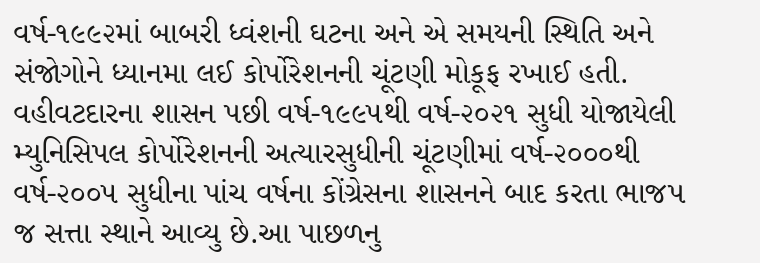વર્ષ-૧૯૯૨માં બાબરી ધ્વંશની ઘટના અને એ સમયની સ્થિતિ અને સંજોગોને ધ્યાનમા લઈ કોર્પોરેશનની ચૂંટણી મોકૂફ રખાઈ હતી. વહીવટદારના શાસન પછી વર્ષ-૧૯૯૫થી વર્ષ-૨૦૨૧ સુધી યોજાયેલી મ્યુનિસિપલ કોર્પોરેશનની અત્યારસુધીની ચૂંટણીમાં વર્ષ-૨૦૦૦થી વર્ષ-૨૦૦૫ સુધીના પાંચ વર્ષના કોંગ્રેસના શાસનને બાદ કરતા ભાજપ જ સત્તા સ્થાને આવ્યુ છે.આ પાછળનુ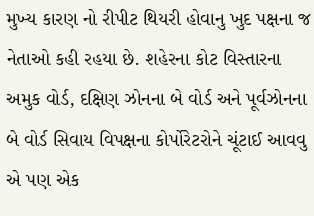મુખ્ય કારણ નો રીપીટ થિયરી હોવાનુ ખુદ પક્ષના જ નેતાઓ કહી રહયા છે. શહેરના કોટ વિસ્તારના અમુક વોર્ડ, દક્ષિણ ઝોનના બે વોર્ડ અને પૂર્વઝોનના બે વોર્ડ સિવાય વિપક્ષના કોર્પોરેટરોને ચૂંટાઈ આવવુ એ પણ એક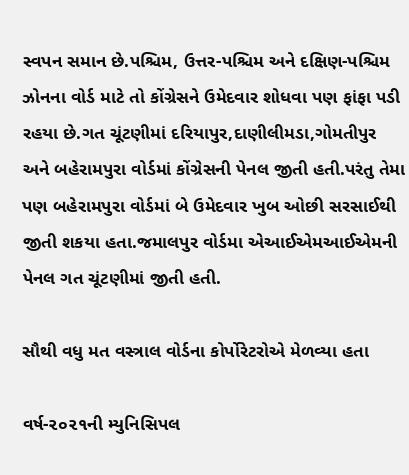સ્વપન સમાન છે.પશ્ચિમ, ઉત્તર-પશ્ચિમ અને દક્ષિણ-પશ્ચિમ ઝોનના વોર્ડ માટે તો કોંગ્રેસને ઉમેદવાર શોધવા પણ ફાંફા પડી રહયા છે.ગત ચૂંટણીમાં દરિયાપુર,દાણીલીમડા,ગોમતીપુર અને બહેરામપુરા વોર્ડમાં કોંગ્રેસની પેનલ જીતી હતી.પરંતુ તેમા પણ બહેરામપુરા વોર્ડમાં બે ઉમેદવાર ખુબ ઓછી સરસાઈથી જીતી શકયા હતા.જમાલપુર વોર્ડમા એઆઈએમઆઈએમની પેનલ ગત ચૂંટણીમાં જીતી હતી.

સૌથી વધુ મત વસ્ત્રાલ વોર્ડના કોર્પોરેટરોએ મેળવ્યા હતા

વર્ષ-૨૦૨૧ની મ્યુનિસિપલ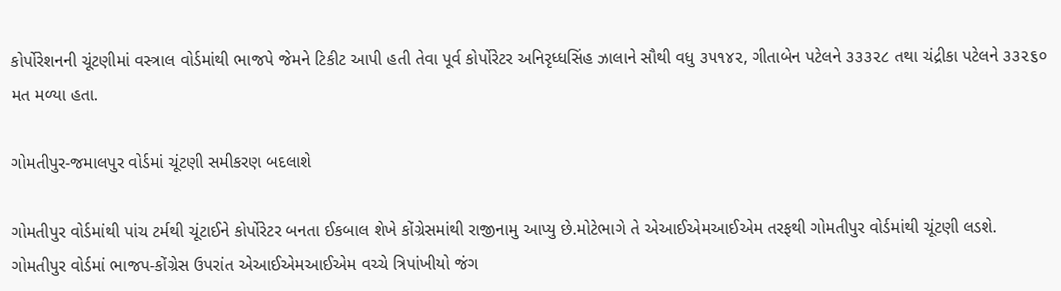કોર્પોરેશનની ચૂંટણીમાં વસ્ત્રાલ વોર્ડમાંથી ભાજપે જેમને ટિકીટ આપી હતી તેવા પૂર્વ કોર્પોરેટર અનિરૃધ્ધસિંહ ઝાલાને સૌથી વધુ ૩૫૧૪૨, ગીતાબેન પટેલને ૩૩૩૨૮ તથા ચંદ્રીકા પટેલને ૩૩૨૬૦ મત મળ્યા હતા.

ગોમતીપુર-જમાલપુર વોર્ડમાં ચૂંટણી સમીકરણ બદલાશે

ગોમતીપુર વોર્ડમાંથી પાંચ ટર્મથી ચૂંટાઈને કોર્પોરેટર બનતા ઈકબાલ શેખે કોંગ્રેસમાંથી રાજીનામુ આપ્યુ છે.મોટેભાગે તે એઆઈએમઆઈએમ તરફથી ગોમતીપુર વોર્ડમાંથી ચૂંટણી લડશે. ગોમતીપુર વોર્ડમાં ભાજપ-કોંગ્રેસ ઉપરાંત એઆઈએમઆઈએમ વચ્ચે ત્રિપાંખીયો જંગ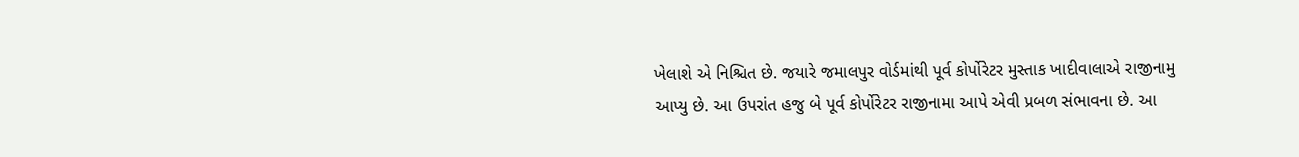ખેલાશે એ નિશ્ચિત છે. જયારે જમાલપુર વોર્ડમાંથી પૂર્વ કોર્પોરેટર મુસ્તાક ખાદીવાલાએ રાજીનામુ આપ્યુ છે. આ ઉપરાંત હજુ બે પૂર્વ કોર્પોરેટર રાજીનામા આપે એવી પ્રબળ સંભાવના છે. આ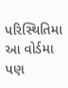પરિસ્થિતિમા આ વોર્ડમા પણ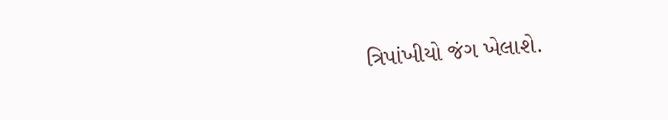ત્રિપાંખીયો જંગ ખેલાશે.